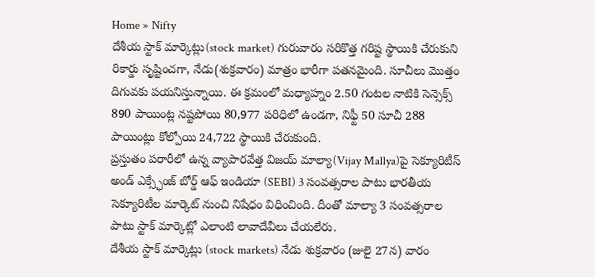Home » Nifty
దేశీయ స్టాక్ మార్కెట్లు(stock market) గురువారం సరికొత్త గరిష్ట స్థాయికి చేరుకుని రికార్డు సృష్టించగా, నేడు(శుక్రవారం) మాత్రం భారీగా పతనమైంది. సూచీలు మొత్తం దిగువకు పయనిస్తున్నాయి. ఈ క్రమంలో మధ్యాహ్నం 2.50 గంటల నాటికి సెన్సెక్స్ 890 పాయింట్ల నష్టపోయి 80,977 పరిధిలో ఉండగా, నిఫ్టీ 50 సూచీ 288 పాయింట్లు కోల్పోయి 24,722 స్థాయికి చేరుకుంది.
ప్రస్తుతం పరారీలో ఉన్న వ్యాపారవేత్త విజయ్ మాల్యా(Vijay Mallya)పై సెక్యూరిటీస్ అండ్ ఎక్స్ఛేంజ్ బోర్డ్ ఆఫ్ ఇండియా (SEBI) 3 సంవత్సరాల పాటు భారతీయ సెక్యూరిటీల మార్కెట్ నుంచి నిషేధం విధించింది. దీంతో మాల్యా 3 సంవత్సరాల పాటు స్టాక్ మార్కెట్లో ఎలాంటి లావాదేవీలు చేయలేరు.
దేశీయ స్టాక్ మార్కెట్లు (stock markets) నేడు శుక్రవారం (జులై 27న) వారం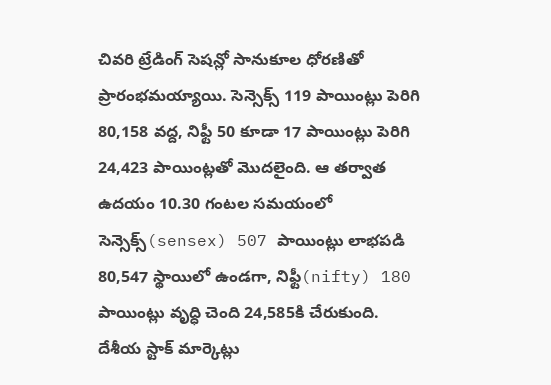చివరి ట్రేడింగ్ సెషన్లో సానుకూల ధోరణితో ప్రారంభమయ్యాయి. సెన్సెక్స్ 119 పాయింట్లు పెరిగి 80,158 వద్ద, నిఫ్టీ 50 కూడా 17 పాయింట్లు పెరిగి 24,423 పాయింట్లతో మొదలైంది. ఆ తర్వాత ఉదయం 10.30 గంటల సమయంలో సెన్సెక్స్(sensex) 507 పాయింట్లు లాభపడి 80,547 స్థాయిలో ఉండగా, నిఫ్టీ(nifty) 180 పాయింట్లు వృద్ధి చెంది 24,585కి చేరుకుంది.
దేశీయ స్టాక్ మార్కెట్లు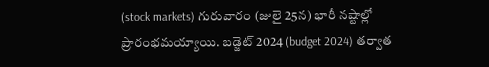(stock markets) గురువారం (జులై 25న) భారీ నష్టాల్లో ప్రారంభమయ్యాయి. బడ్జెట్ 2024 (budget 2024) తర్వాత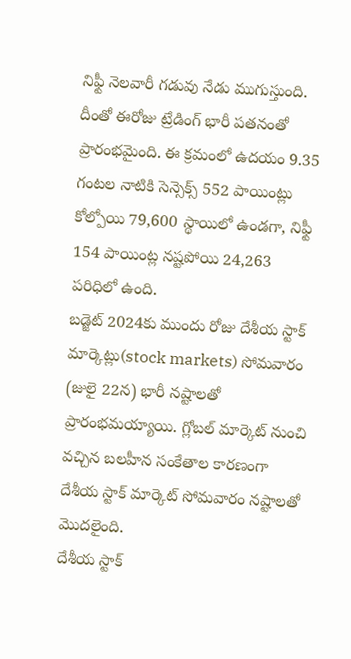నిఫ్టీ నెలవారీ గడువు నేడు ముగుస్తుంది. దీంతో ఈరోజు ట్రేడింగ్ భారీ పతనంతో ప్రారంభమైంది. ఈ క్రమంలో ఉదయం 9.35 గంటల నాటికి సెన్సెక్స్ 552 పాయింట్లు కోల్పోయి 79,600 స్థాయిలో ఉండగా, నిఫ్టీ 154 పాయింట్ల నష్టపోయి 24,263 పరిధిలో ఉంది.
బడ్జెట్ 2024కు ముందు రోజు దేశీయ స్టాక్ మార్కెట్లు(stock markets) సోమవారం (జులై 22న) భారీ నష్టాలతో ప్రారంభమయ్యాయి. గ్లోబల్ మార్కెట్ నుంచి వచ్చిన బలహీన సంకేతాల కారణంగా దేశీయ స్టాక్ మార్కెట్ సోమవారం నష్టాలతో మొదలైంది.
దేశీయ స్టాక్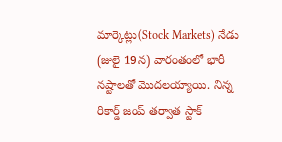మార్కెట్లు(Stock Markets) నేడు (జులై 19న) వారంతంలో భారీ నష్టాలతో మొదలయ్యాయి. నిన్న రికార్డ్ జంప్ తర్వాత స్టాక్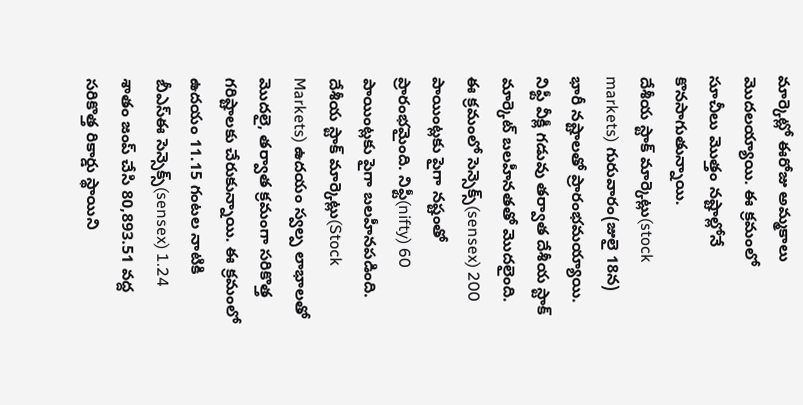మార్కెట్లో ఈరోజు అమ్మకాలు మొదలయ్యాయి. ఈ క్రమంలో సూచీలు మొత్తం నష్టాల్లోనే కొనసాగుతున్నాయి.
దేశీయ స్టాక్ మార్కెట్లు(stock markets) గురువారం(జులై 18న) భారీ నష్టాలతో ప్రారంభమయ్యాయి. నిఫ్టీ వీక్లీ గడువు తర్వాత దేశీయ స్టాక్ మార్కెట్ బలహీనతతో మొదలైంది. ఈ క్రమంలో సెన్సెక్స్(sensex) 200 పాయింట్లకు పైగా నష్టంతో ప్రారంభమైంది. నిఫ్టీ(nifty) 60 పాయింట్లకు పైగా బలహీనపడింది.
దేశీయ స్టాక్ మార్కెట్లు(Stock Markets) ఉదయం స్వల్ప లాభాలతో మొదలై, తర్వాత క్రమంగా సరికొత్త గరిష్టాలకు చేరుకున్నాయి. ఈ క్రమంలో ఉదయం 11.15 గంటల నాటికి బీఎస్ఈ సెన్సెక్స్(sensex) 1.24 శాతం జంప్ చేసి 80,893.51 వద్ద సరికొత్త రికార్డు స్థాయిని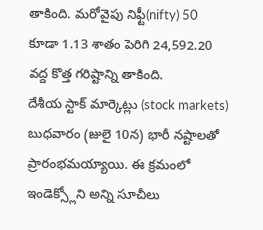తాకింది. మరోవైపు నిఫ్టీ(nifty) 50 కూడా 1.13 శాతం పెరిగి 24,592.20 వద్ద కొత్త గరిష్టాన్ని తాకింది.
దేశీయ స్టాక్ మార్కెట్లు (stock markets) బుధవారం (జులై 10న) భారీ నష్టాలతో ప్రారంభమయ్యాయి. ఈ క్రమంలో ఇండెక్స్లోని అన్ని సూచీలు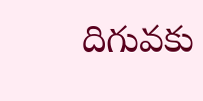దిగువకు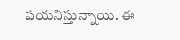పయనిస్తున్నాయి. ఈ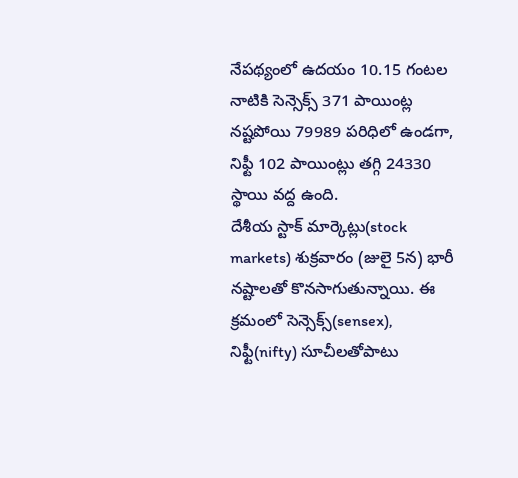నేపథ్యంలో ఉదయం 10.15 గంటల నాటికి సెన్సెక్స్ 371 పాయింట్ల నష్టపోయి 79989 పరిధిలో ఉండగా, నిఫ్టీ 102 పాయింట్లు తగ్గి 24330 స్థాయి వద్ద ఉంది.
దేశీయ స్టాక్ మార్కెట్లు(stock markets) శుక్రవారం (జులై 5న) భారీ నష్టాలతో కొనసాగుతున్నాయి. ఈ క్రమంలో సెన్సెక్స్(sensex), నిఫ్టీ(nifty) సూచీలతోపాటు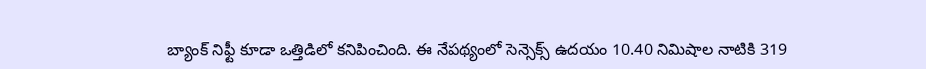బ్యాంక్ నిఫ్టీ కూడా ఒత్తిడిలో కనిపించింది. ఈ నేపథ్యంలో సెన్సెక్స్ ఉదయం 10.40 నిమిషాల నాటికి 319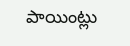పాయింట్లు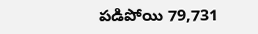పడిపోయి 79,731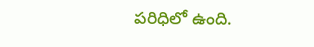పరిధిలో ఉంది.